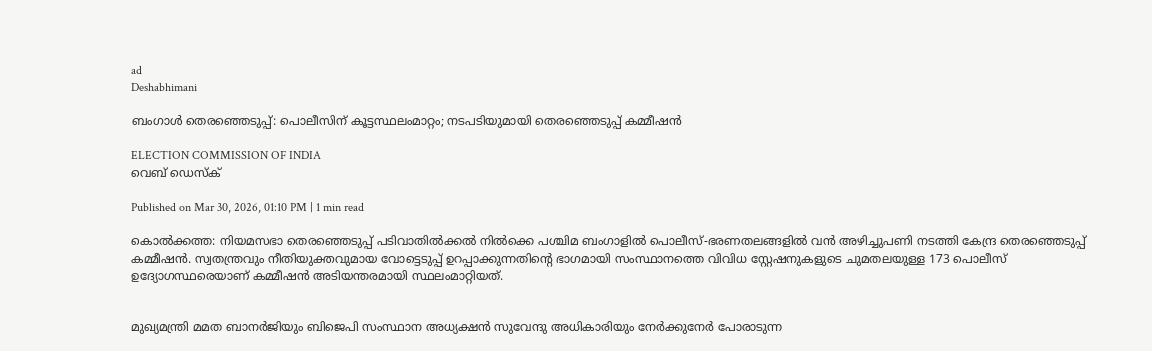ad
Deshabhimani

ബംഗാൾ തെരഞ്ഞെടുപ്പ്: പൊലീസിന് കൂട്ടസ്ഥലംമാറ്റം; നടപടിയുമായി തെരഞ്ഞെടുപ്പ് കമ്മീഷൻ

ELECTION COMMISSION OF INDIA
വെബ് ഡെസ്ക്

Published on Mar 30, 2026, 01:10 PM | 1 min read

കൊൽക്കത്ത: നിയമസഭാ തെരഞ്ഞെടുപ്പ് പടിവാതിൽക്കൽ നിൽക്കെ പശ്ചിമ ബംഗാളിൽ പൊലീസ്-ഭരണതലങ്ങളിൽ വൻ അഴിച്ചുപണി നടത്തി കേന്ദ്ര തെരഞ്ഞെടുപ്പ് കമ്മീഷൻ. സ്വതന്ത്രവും നീതിയുക്തവുമായ വോട്ടെടുപ്പ് ഉറപ്പാക്കുന്നതിന്റെ ഭാഗമായി സംസ്ഥാനത്തെ വിവിധ സ്റ്റേഷനുകളുടെ ചുമതലയുള്ള 173 പൊലീസ് ഉദ്യോഗസ്ഥരെയാണ് കമ്മീഷൻ അടിയന്തരമായി സ്ഥലംമാറ്റിയത്.


മുഖ്യമന്ത്രി മമത ബാനർജിയും ബിജെപി സംസ്ഥാന അധ്യക്ഷൻ സുവേന്ദു അധികാരിയും നേർക്കുനേർ പോരാടുന്ന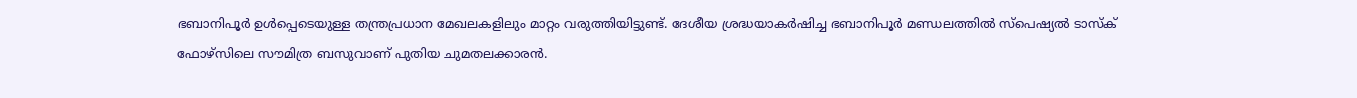ഭബാനിപൂർ ഉൾപ്പെടെയുള്ള തന്ത്രപ്രധാന മേഖലകളിലും മാറ്റം വരുത്തിയിട്ടുണ്ട്. ദേശീയ ശ്രദ്ധയാകർഷിച്ച ഭബാനിപൂർ മണ്ഡലത്തിൽ സ്പെഷ്യൽ ടാസ്ക് ഫോഴ്സിലെ സൗമിത്ര ബസുവാണ് പുതിയ ചുമതലക്കാരൻ.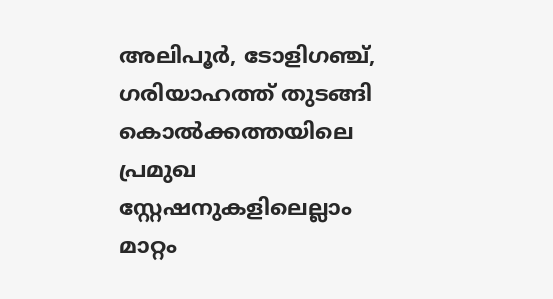അലിപൂർ, ടോളിഗഞ്ച്, ഗരിയാഹത്ത് തുടങ്ങി കൊൽക്കത്തയിലെ പ്രമുഖ സ്റ്റേഷനുകളിലെല്ലാം മാറ്റം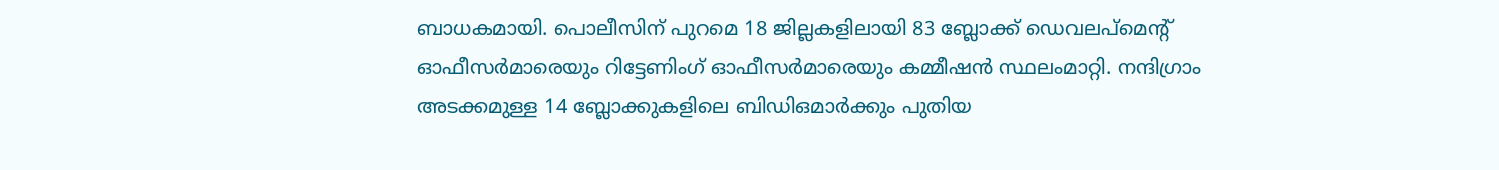ബാധകമായി. പൊലീസിന് പുറമെ 18 ജില്ലകളിലായി 83 ബ്ലോക്ക് ഡെവലപ്‌മെന്റ് ഓഫീസർമാരെയും റിട്ടേണിംഗ് ഓഫീസർമാരെയും കമ്മീഷൻ സ്ഥലംമാറ്റി. നന്ദിഗ്രാം അടക്കമുള്ള 14 ബ്ലോക്കുകളിലെ ബിഡിഒമാർക്കും പുതിയ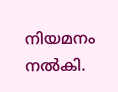നിയമനം നൽകി.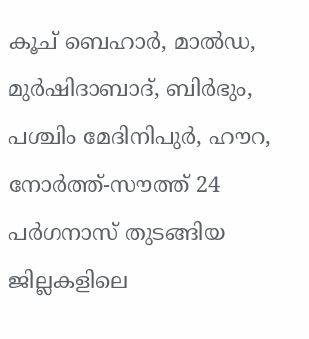കൂച് ബെഹാർ, മാൽഡ, മുർഷിദാബാദ്, ബിർഭും, പശ്ചിം മേദിനിപുർ, ഹൗറ, നോർത്ത്-സൗത്ത് 24 പർഗനാസ് തുടങ്ങിയ ജില്ലകളിലെ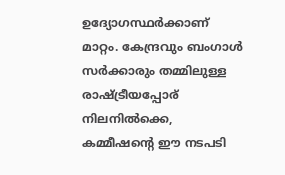ഉദ്യോഗസ്ഥർക്കാണ് മാറ്റം. കേന്ദ്രവും ബംഗാൾ സർക്കാരും തമ്മിലുള്ള രാഷ്ട്രീയപ്പോര് നിലനിൽക്കെ, കമ്മീഷന്റെ ഈ നടപടി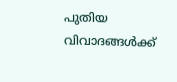പുതിയ വിവാദങ്ങൾക്ക്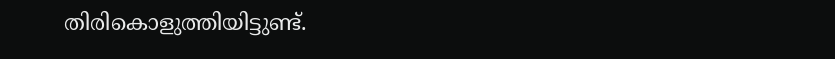തിരികൊളുത്തിയിട്ടുണ്ട്.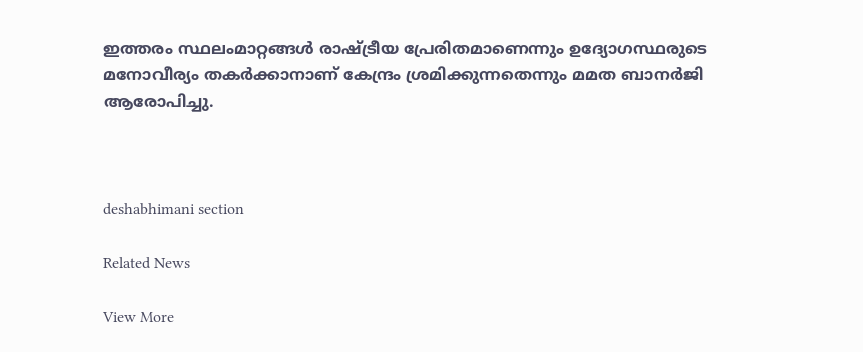ഇത്തരം സ്ഥലംമാറ്റങ്ങൾ രാഷ്ട്രീയ പ്രേരിതമാണെന്നും ഉദ്യോഗസ്ഥരുടെ മനോവീര്യം തകർക്കാനാണ് കേന്ദ്രം ശ്രമിക്കുന്നതെന്നും മമത ബാനർജി ആരോപിച്ചു.



deshabhimani section

Related News

View More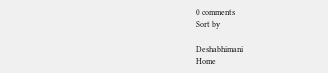0 comments
Sort by

Deshabhimani
Home